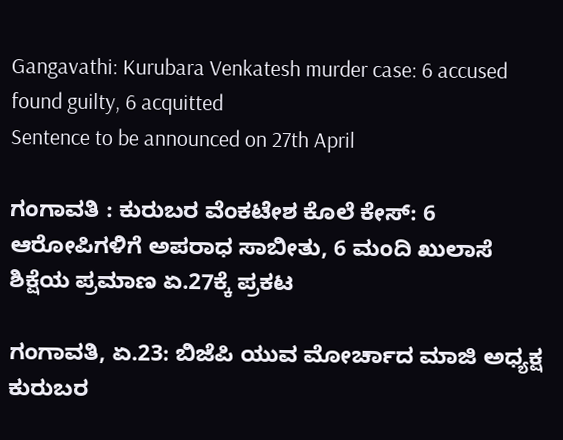Gangavathi: Kurubara Venkatesh murder case: 6 accused found guilty, 6 acquitted
Sentence to be announced on 27th April

ಗಂಗಾವತಿ : ಕುರುಬರ ವೆಂಕಟೇಶ ಕೊಲೆ ಕೇಸ್: 6 ಆರೋಪಿಗಳಿಗೆ ಅಪರಾಧ ಸಾಬೀತು, 6 ಮಂದಿ ಖುಲಾಸೆ
ಶಿಕ್ಷೆಯ ಪ್ರಮಾಣ ಏ.27ಕ್ಕೆ ಪ್ರಕಟ

ಗಂಗಾವತಿ, ಏ.23: ಬಿಜೆಪಿ ಯುವ ಮೋರ್ಚಾದ ಮಾಜಿ ಅಧ್ಯಕ್ಷ ಕುರುಬರ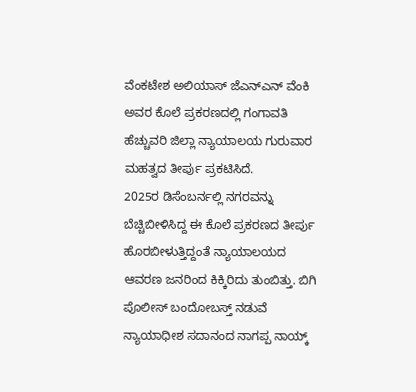ವೆಂಕಟೇಶ ಅಲಿಯಾಸ್ ಜೆಎನ್ಎನ್ ವೆಂಕಿ ಅವರ ಕೊಲೆ ಪ್ರಕರಣದಲ್ಲಿ ಗಂಗಾವತಿ ಹೆಚ್ಚುವರಿ ಜಿಲ್ಲಾ ನ್ಯಾಯಾಲಯ ಗುರುವಾರ ಮಹತ್ವದ ತೀರ್ಪು ಪ್ರಕಟಿಸಿದೆ.
2025ರ ಡಿಸೆಂಬರ್ನಲ್ಲಿ ನಗರವನ್ನು ಬೆಚ್ಚಿಬೀಳಿಸಿದ್ದ ಈ ಕೊಲೆ ಪ್ರಕರಣದ ತೀರ್ಪು ಹೊರಬೀಳುತ್ತಿದ್ದಂತೆ ನ್ಯಾಯಾಲಯದ ಆವರಣ ಜನರಿಂದ ಕಿಕ್ಕಿರಿದು ತುಂಬಿತ್ತು. ಬಿಗಿ ಪೊಲೀಸ್ ಬಂದೋಬಸ್ತ್ ನಡುವೆ ನ್ಯಾಯಾಧೀಶ ಸದಾನಂದ ನಾಗಪ್ಪ ನಾಯ್ಕ್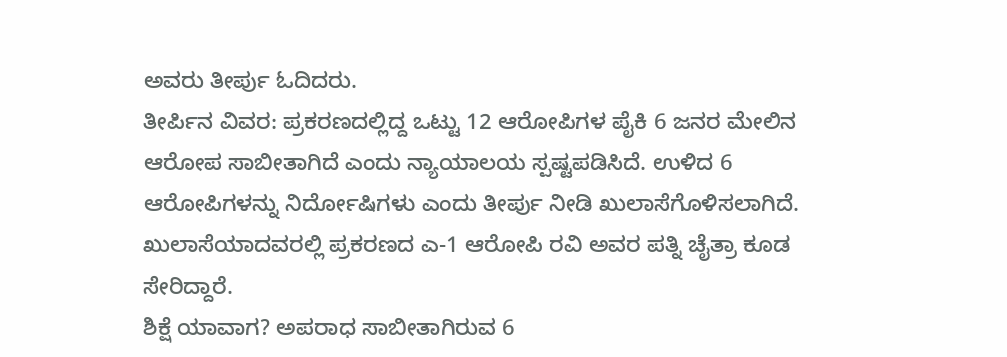ಅವರು ತೀರ್ಪು ಓದಿದರು.
ತೀರ್ಪಿನ ವಿವರ: ಪ್ರಕರಣದಲ್ಲಿದ್ದ ಒಟ್ಟು 12 ಆರೋಪಿಗಳ ಪೈಕಿ 6 ಜನರ ಮೇಲಿನ ಆರೋಪ ಸಾಬೀತಾಗಿದೆ ಎಂದು ನ್ಯಾಯಾಲಯ ಸ್ಪಷ್ಟಪಡಿಸಿದೆ. ಉಳಿದ 6 ಆರೋಪಿಗಳನ್ನು ನಿರ್ದೋಷಿಗಳು ಎಂದು ತೀರ್ಪು ನೀಡಿ ಖುಲಾಸೆಗೊಳಿಸಲಾಗಿದೆ.
ಖುಲಾಸೆಯಾದವರಲ್ಲಿ ಪ್ರಕರಣದ ಎ-1 ಆರೋಪಿ ರವಿ ಅವರ ಪತ್ನಿ ಚೈತ್ರಾ ಕೂಡ ಸೇರಿದ್ದಾರೆ.
ಶಿಕ್ಷೆ ಯಾವಾಗ? ಅಪರಾಧ ಸಾಬೀತಾಗಿರುವ 6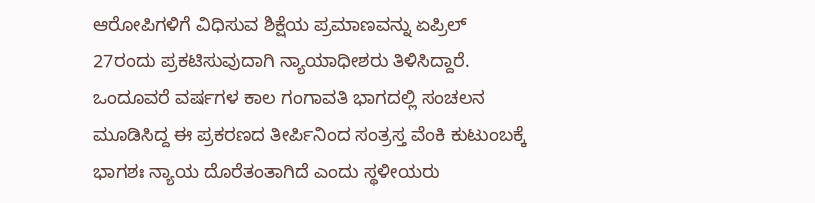ಆರೋಪಿಗಳಿಗೆ ವಿಧಿಸುವ ಶಿಕ್ಷೆಯ ಪ್ರಮಾಣವನ್ನು ಏಪ್ರಿಲ್ 27ರಂದು ಪ್ರಕಟಿಸುವುದಾಗಿ ನ್ಯಾಯಾಧೀಶರು ತಿಳಿಸಿದ್ದಾರೆ.
ಒಂದೂವರೆ ವರ್ಷಗಳ ಕಾಲ ಗಂಗಾವತಿ ಭಾಗದಲ್ಲಿ ಸಂಚಲನ ಮೂಡಿಸಿದ್ದ ಈ ಪ್ರಕರಣದ ತೀರ್ಪಿನಿಂದ ಸಂತ್ರಸ್ತ ವೆಂಕಿ ಕುಟುಂಬಕ್ಕೆ ಭಾಗಶಃ ನ್ಯಾಯ ದೊರೆತಂತಾಗಿದೆ ಎಂದು ಸ್ಥಳೀಯರು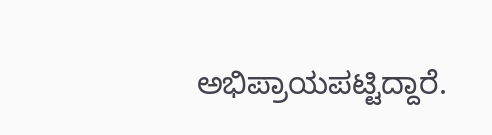ಅಭಿಪ್ರಾಯಪಟ್ಟಿದ್ದಾರೆ.